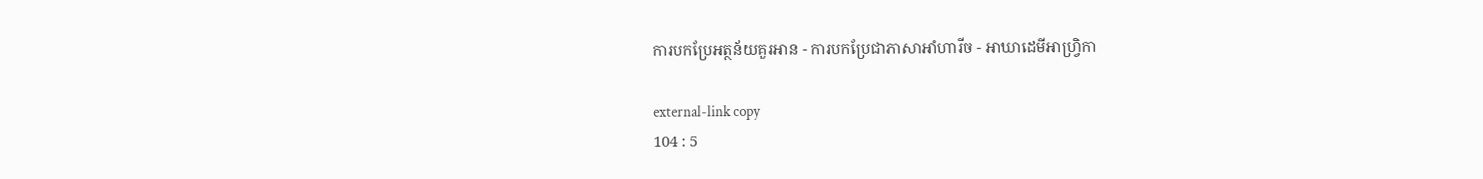ការបកប្រែអត្ថន័យគួរអាន - ការបកប្រែជាភាសាអាំហារីច - អាឃាដេមីអាហ្វ្រិកា

external-link copy
104 : 5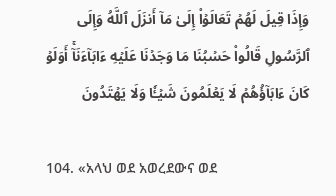وَإِذَا قِيلَ لَهُمۡ تَعَالَوۡاْ إِلَىٰ مَآ أَنزَلَ ٱللَّهُ وَإِلَى ٱلرَّسُولِ قَالُواْ حَسۡبُنَا مَا وَجَدۡنَا عَلَيۡهِ ءَابَآءَنَآۚ أَوَلَوۡ كَانَ ءَابَآؤُهُمۡ لَا يَعۡلَمُونَ شَيۡـٔٗا وَلَا يَهۡتَدُونَ

104. «አላህ ወደ አወረደውና ወደ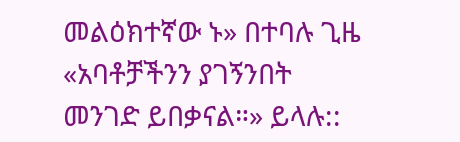መልዕክተኛው ኑ» በተባሉ ጊዜ «አባቶቻችንን ያገኝንበት መንገድ ይበቃናል።» ይላሉ::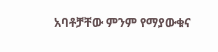አባቶቻቸው ምንም የማያውቁና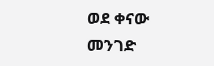ወደ ቀናው መንገድ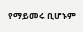የማይመሩ ቢሆኑም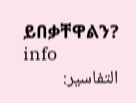ይበቃቸዋልን? info
التفاسير: